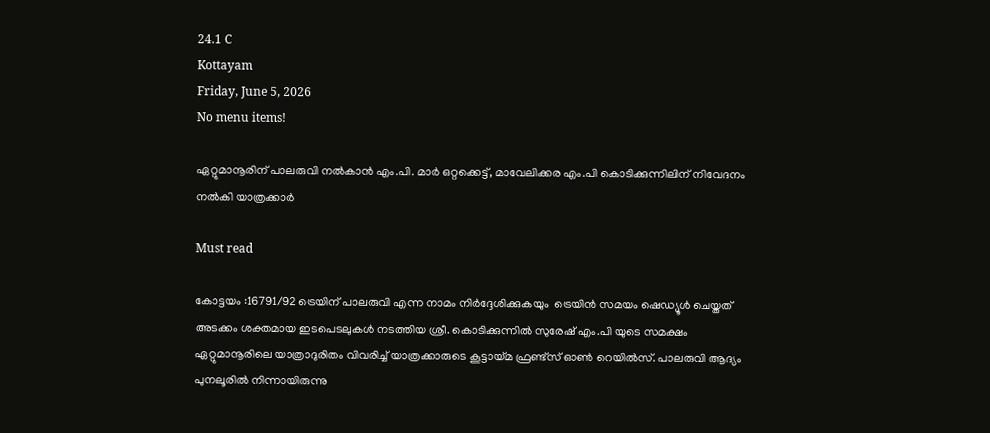24.1 C
Kottayam
Friday, June 5, 2026
No menu items!

ഏറ്റുമാനൂരിന് പാലരുവി നൽകാൻ എം.പി. മാർ ഒറ്റക്കെട്ട്, മാവേലിക്കര എം.പി കൊടിക്കുന്നിലിന് നിവേദനം നൽകി യാത്രക്കാർ

Must read

കോട്ടയം :16791/92 ട്രെയിന് പാലരുവി എന്ന നാമം നിർദ്ദേശിക്കുകയും  ട്രെയിൻ സമയം ഷെഡ്യൂൾ ചെയ്തത് അടക്കം ശക്തമായ ഇടപെടലുകൾ നടത്തിയ ശ്രീ. കൊടിക്കുന്നിൽ സുരേഷ് എം.പി യുടെ സമക്ഷം ഏറ്റുമാനൂരിലെ യാത്രാദുരിതം വിവരിച്ച് യാത്രക്കാരുടെ കൂട്ടായ്മ ഫ്രണ്ട്‌സ് ഓൺ റെയിൽസ്. പാലരുവി ആദ്യം പുനലൂരിൽ നിന്നായിരുന്നു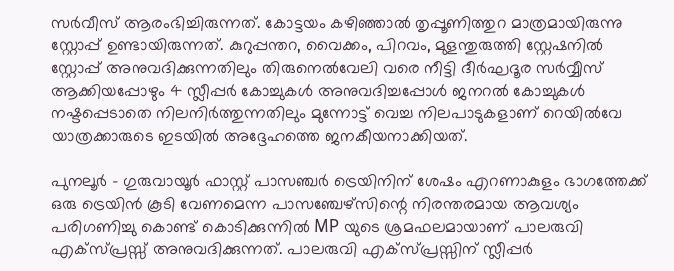സർവീസ് ആരംഭിച്ചിരുന്നത്. കോട്ടയം കഴിഞ്ഞാൽ തൃപ്പൂണിത്തുറ മാത്രമായിരുന്നു സ്റ്റോപ്പ്‌ ഉണ്ടായിരുന്നത്. കുറുപ്പന്തറ, വൈക്കം, പിറവം, മുളന്തുരുത്തി സ്റ്റേഷനിൽ സ്റ്റോപ്പ്‌ അനുവദിക്കുന്നതിലും തിരുനെൽവേലി വരെ നീട്ടി ദീർഘദൂര സർവ്വീസ് ആക്കിയപ്പോഴും 4 സ്ലീപ്പർ കോച്ചുകൾ അനുവദിച്ചപ്പോൾ ജനറൽ കോച്ചുകൾ നഷ്ടപ്പെടാതെ നിലനിർത്തുന്നതിലും മുന്നോട്ട് വെച്ച നിലപാടുകളാണ് റെയിൽവേ യാത്രക്കാരുടെ ഇടയിൽ അദ്ദേഹത്തെ ജനകീയനാക്കിയത്.

പുനലൂർ – ഗുരുവായൂർ ഫാസ്റ്റ് പാസഞ്ചർ ട്രെയിനിന് ശേഷം എറണാകുളം ഭാഗത്തേക്ക് ഒരു ട്രെയിൻ കൂടി വേണമെന്ന പാസഞ്ചേഴ്‌സിന്റെ നിരന്തരമായ ആവശ്യം പരിഗണിച്ചു കൊണ്ട് കൊടിക്കുന്നിൽ MP യുടെ ശ്രമഫലമായാണ് പാലരുവി എക്സ്പ്രസ്സ്‌ അനുവദിക്കുന്നത്. പാലരുവി എക്സ്പ്രസ്സിന് സ്ലീപ്പർ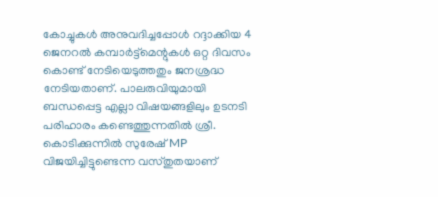കോച്ചുകൾ അനുവദിച്ചപ്പോൾ റദ്ദാക്കിയ 4 ജെനറൽ കമ്പാർട്ട്മെന്റുകൾ ഒറ്റ ദിവസം കൊണ്ട് നേടിയെടുത്തതും ജനശ്രദ്ധ നേടിയതാണ്. പാലരുവിയുമായി ബന്ധപ്പെട്ട എല്ലാ വിഷയങ്ങളിലും ഉടനടി പരിഹാരം കണ്ടെത്തുന്നതിൽ ശ്രീ. കൊടിക്കുന്നിൽ സുരേഷ് MP വിജയിച്ചിട്ടുണ്ടെന്ന വസ്തുതയാണ്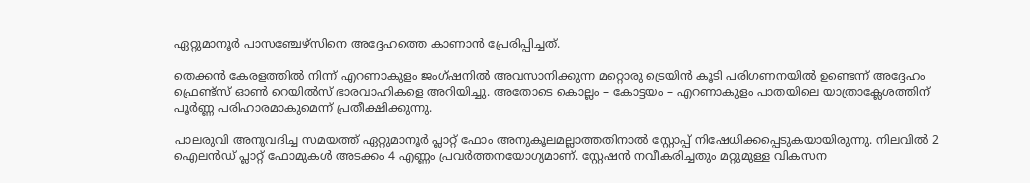ഏറ്റുമാനൂർ പാസഞ്ചേഴ്സിനെ അദ്ദേഹത്തെ കാണാൻ പ്രേരിപ്പിച്ചത്.

തെക്കൻ കേരളത്തിൽ നിന്ന് എറണാകുളം ജംഗ്ഷനിൽ അവസാനിക്കുന്ന മറ്റൊരു ട്രെയിൻ കൂടി പരിഗണനയിൽ ഉണ്ടെന്ന് അദ്ദേഹം ഫ്രെണ്ട്സ് ഓൺ റെയിൽസ് ഭാരവാഹികളെ അറിയിച്ചു. അതോടെ കൊല്ലം – കോട്ടയം – എറണാകുളം പാതയിലെ യാത്രാക്ലേശത്തിന് പൂർണ്ണ പരിഹാരമാകുമെന്ന് പ്രതീക്ഷിക്കുന്നു.

പാലരുവി അനുവദിച്ച സമയത്ത് ഏറ്റുമാനൂർ പ്ലാറ്റ് ഫോം അനുകൂലമല്ലാത്തതിനാൽ സ്റ്റോപ്പ്‌ നിഷേധിക്കപ്പെടുകയായിരുന്നു. നിലവിൽ 2 ഐലൻഡ് പ്ലാറ്റ് ഫോമുകൾ അടക്കം 4 എണ്ണം പ്രവർത്തനയോഗ്യമാണ്. സ്റ്റേഷൻ നവീകരിച്ചതും മറ്റുമുള്ള വികസന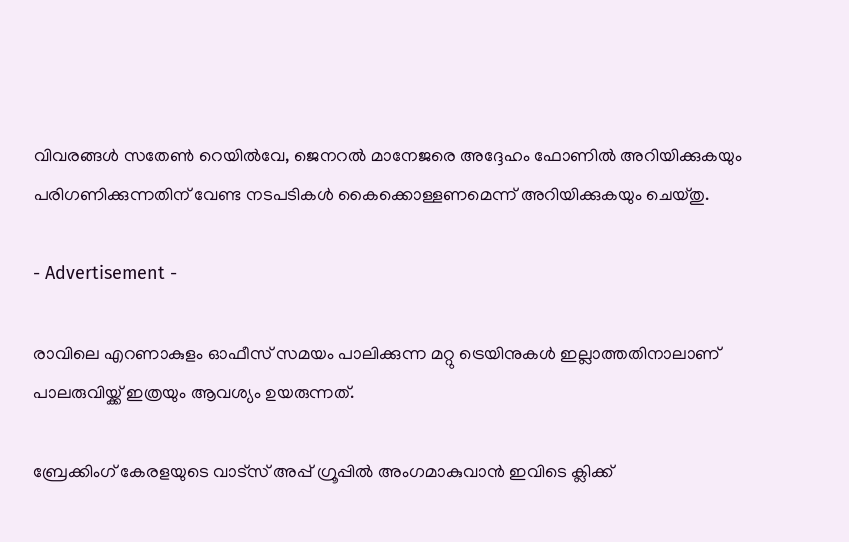വിവരങ്ങൾ സതേൺ റെയിൽവേ, ജെനറൽ മാനേജരെ അദ്ദേഹം ഫോണിൽ അറിയിക്കുകയും പരിഗണിക്കുന്നതിന് വേണ്ട നടപടികൾ കൈക്കൊള്ളണമെന്ന് അറിയിക്കുകയും ചെയ്തു.

- Advertisement -

രാവിലെ എറണാകുളം ഓഫീസ് സമയം പാലിക്കുന്ന മറ്റു ട്രെയിനുകൾ ഇല്ലാത്തതിനാലാണ് പാലരുവിയ്ക്ക് ഇത്രയും ആവശ്യം ഉയരുന്നത്.

ബ്രേക്കിംഗ് കേരളയുടെ വാട്സ് അപ്പ് ഗ്രൂപ്പിൽ അംഗമാകുവാൻ ഇവിടെ ക്ലിക്ക്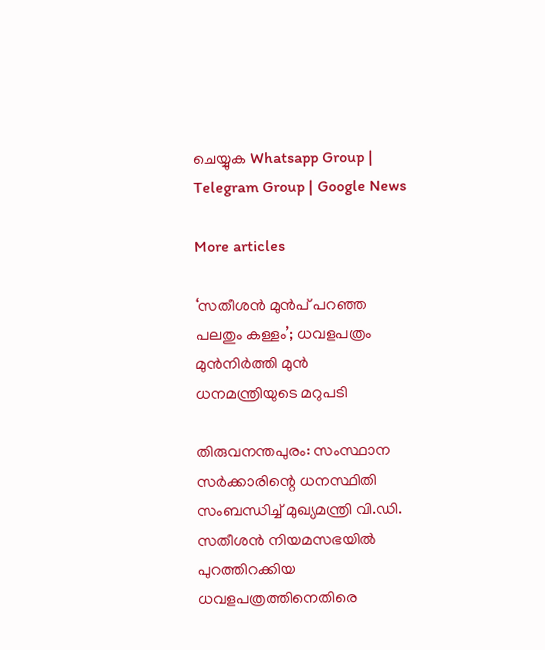ചെയ്യുക Whatsapp Group | Telegram Group | Google News

More articles

‘സതീശൻ മുൻപ് പറഞ്ഞ പലതും കള്ളം’; ധവളപത്രം മുൻനിർത്തി മുൻ ധനമന്ത്രിയുടെ മറുപടി

തിരുവനന്തപുരം: സംസ്ഥാന സർക്കാരിന്റെ ധനസ്ഥിതി സംബന്ധിച്ച് മുഖ്യമന്ത്രി വി.ഡി. സതീശൻ നിയമസഭയിൽ പുറത്തിറക്കിയ ധവളപത്രത്തിനെതിരെ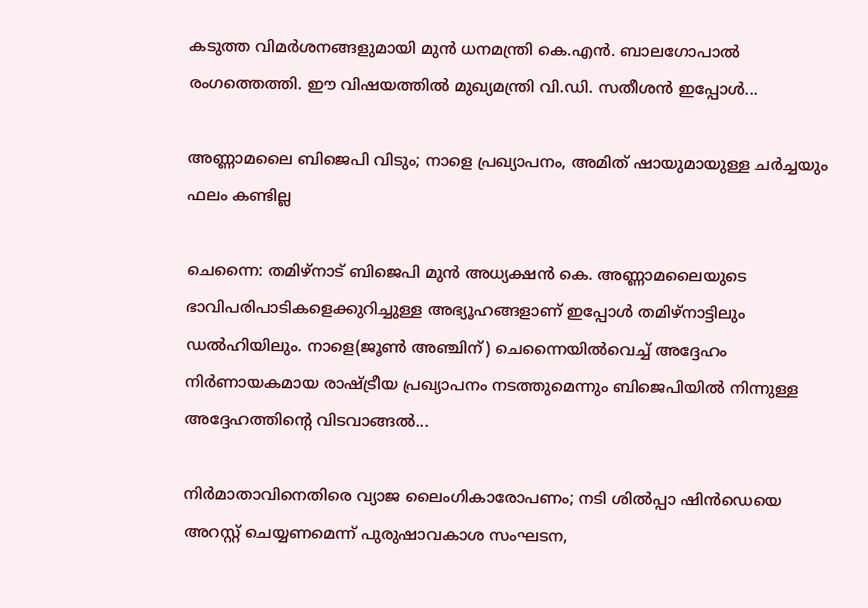കടുത്ത വിമർശനങ്ങളുമായി മുൻ ധനമന്ത്രി കെ.എൻ. ബാലഗോപാൽ രംഗത്തെത്തി. ഈ വിഷയത്തിൽ മുഖ്യമന്ത്രി വി.ഡി. സതീശൻ ഇപ്പോൾ...

അണ്ണാമലൈ ബിജെപി വിടും; നാളെ പ്രഖ്യാപനം, അമിത് ഷായുമായുള്ള ചർച്ചയും ഫലം കണ്ടില്ല

ചെന്നൈ: തമിഴ്നാട് ബിജെപി മുൻ അധ്യക്ഷൻ കെ. അണ്ണാമലൈയുടെ ഭാവിപരിപാടികളെക്കുറിച്ചുള്ള അഭ്യൂഹങ്ങളാണ് ഇപ്പോൾ തമിഴ്‌നാട്ടിലും ഡൽഹിയിലും. നാളെ(ജൂൺ അഞ്ചിന്) ചെന്നൈയിൽവെച്ച് അദ്ദേഹം നിർണായകമായ രാഷ്ട്രീയ പ്രഖ്യാപനം നടത്തുമെന്നും ബിജെപിയിൽ നിന്നുള്ള അദ്ദേഹത്തിന്റെ വിടവാങ്ങൽ...

നിർമാതാവിനെതിരെ വ്യാജ ലൈംഗികാരോപണം; നടി ശിൽപ്പാ ഷിൻഡെയെ അറസ്റ്റ് ചെയ്യണമെന്ന് പുരുഷാവകാശ സംഘടന,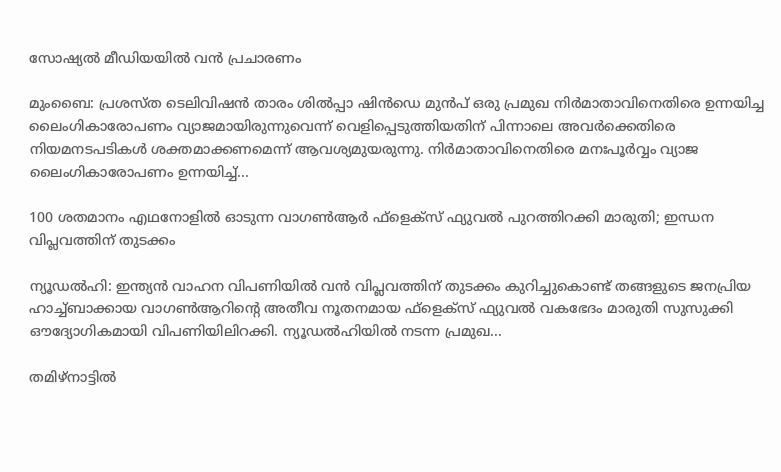സോഷ്യൽ മീഡിയയിൽ വൻ പ്രചാരണം

മുംബൈ: പ്രശസ്ത ടെലിവിഷൻ താരം ശിൽപ്പാ ഷിൻഡെ മുൻപ് ഒരു പ്രമുഖ നിർമാതാവിനെതിരെ ഉന്നയിച്ച ലൈംഗികാരോപണം വ്യാജമായിരുന്നുവെന്ന് വെളിപ്പെടുത്തിയതിന് പിന്നാലെ അവർക്കെതിരെ നിയമനടപടികൾ ശക്തമാക്കണമെന്ന് ആവശ്യമുയരുന്നു. നിർമാതാവിനെതിരെ മനഃപൂർവ്വം വ്യാജ ലൈംഗികാരോപണം ഉന്നയിച്ച്...

100 ശതമാനം എഥനോളിൽ ഓടുന്ന വാഗൺആർ ഫ്ളെക്സ് ഫ്യുവൽ പുറത്തിറക്കി മാരുതി; ഇന്ധന വിപ്ലവത്തിന് തുടക്കം

ന്യൂഡൽഹി: ഇന്ത്യൻ വാഹന വിപണിയിൽ വൻ വിപ്ലവത്തിന് തുടക്കം കുറിച്ചുകൊണ്ട് തങ്ങളുടെ ജനപ്രിയ ഹാച്ച്ബാക്കായ വാഗൺആറിന്റെ അതീവ നൂതനമായ ഫ്‌ളെക്‌സ് ഫ്യുവൽ വകഭേദം മാരുതി സുസുക്കി ഔദ്യോഗികമായി വിപണിയിലിറക്കി. ന്യൂഡൽഹിയിൽ നടന്ന പ്രമുഖ...

തമിഴ്നാട്ടിൽ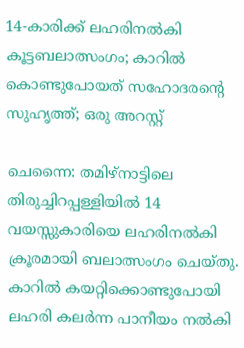14-കാരിക്ക് ലഹരിനൽകി കൂട്ടബലാത്സംഗം; കാറിൽ കൊണ്ടുപോയത് സഹോദരന്റെ സുഹൃത്ത്; ഒരു അറസ്റ്റ്

ചെന്നൈ: തമിഴ്നാട്ടിലെ തിരുച്ചിറപ്പള്ളിയിൽ 14 വയസ്സുകാരിയെ ലഹരിനൽകി ക്രൂരമായി ബലാത്സംഗം ചെയ്തു. കാറിൽ കയറ്റിക്കൊണ്ടുപോയി ലഹരി കലർന്ന പാനീയം നൽകി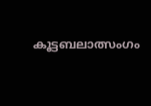കൂട്ടബലാത്സംഗം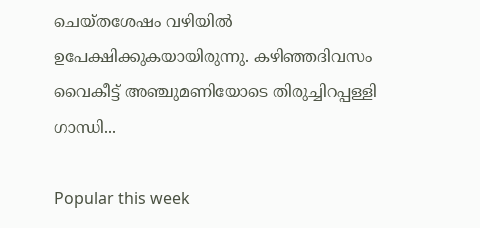ചെയ്തശേഷം വഴിയിൽ ഉപേക്ഷിക്കുകയായിരുന്നു. കഴിഞ്ഞദിവസം വൈകീട്ട് അഞ്ചുമണിയോടെ തിരുച്ചിറപ്പള്ളി ഗാന്ധി...

Popular this week